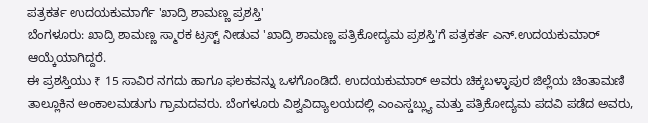ಪತ್ರಕರ್ತ ಉದಯಕುಮಾರ್ಗೆ 'ಖಾದ್ರಿ ಶಾಮಣ್ಣ ಪ್ರಶಸ್ತಿ'
ಬೆಂಗಳೂರು: ಖಾದ್ರಿ ಶಾಮಣ್ಣ ಸ್ಮಾರಕ ಟ್ರಸ್ಟ್ ನೀಡುವ 'ಖಾದ್ರಿ ಶಾಮಣ್ಣ ಪತ್ರಿಕೋದ್ಯಮ ಪ್ರಶಸ್ತಿ'ಗೆ ಪತ್ರಕರ್ತ ಎನ್.ಉದಯಕುಮಾರ್ ಆಯ್ಕೆಯಾಗಿದ್ದರೆ.
ಈ ಪ್ರಶಸ್ತಿಯು ₹ 15 ಸಾವಿರ ನಗದು ಹಾಗೂ ಫಲಕವನ್ನು ಒಳಗೊಂಡಿದೆ. ಉದಯಕುಮಾರ್ ಅವರು ಚಿಕ್ಕಬಳ್ಳಾಪುರ ಜಿಲ್ಲೆಯ ಚಿಂತಾಮಣಿ ತಾಲ್ಲೂಕಿನ ಅಂಕಾಲಮಡುಗು ಗ್ರಾಮದವರು. ಬೆಂಗಳೂರು ವಿಶ್ವವಿದ್ಯಾಲಯದಲ್ಲಿ ಎಂಎಸ್ಡಬ್ಲ್ಯು ಮತ್ತು ಪತ್ರಿಕೋದ್ಯಮ ಪದವಿ ಪಡೆದ ಅವರು,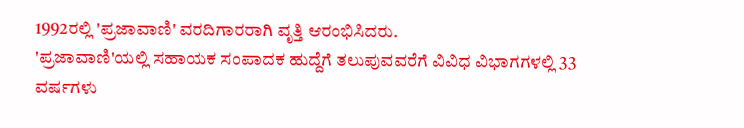1992ರಲ್ಲಿ 'ಪ್ರಜಾವಾಣಿ' ವರದಿಗಾರರಾಗಿ ವೃತ್ತಿ ಆರಂಭಿಸಿದರು.
'ಪ್ರಜಾವಾಣಿ'ಯಲ್ಲಿ ಸಹಾಯಕ ಸಂಪಾದಕ ಹುದ್ದೆಗೆ ತಲುಪುವವರೆಗೆ ವಿವಿಧ ವಿಭಾಗಗಳಲ್ಲಿ 33 ವರ್ಷಗಳು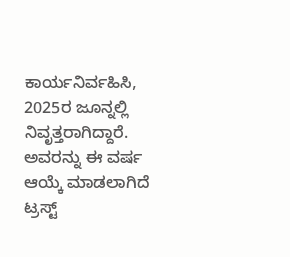ಕಾರ್ಯನಿರ್ವಹಿಸಿ, 2025ರ ಜೂನ್ನಲ್ಲಿ ನಿವೃತ್ತರಾಗಿದ್ದಾರೆ. ಅವರನ್ನು ಈ ವರ್ಷ ಆಯ್ಕೆ ಮಾಡಲಾಗಿದೆ ಟ್ರಸ್ಟ್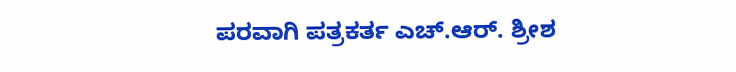ಪರವಾಗಿ ಪತ್ರಕರ್ತ ಎಚ್.ಆರ್. ಶ್ರೀಶ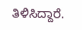ತಿಳಿಸಿದ್ದಾರೆ.